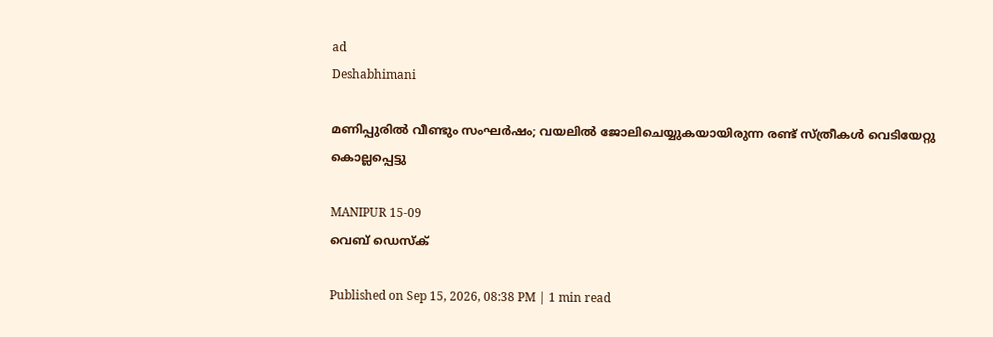ad
Deshabhimani

മണിപ്പുരിൽ വീണ്ടും സംഘര്‍ഷം; വയലിൽ ജോലിചെയ്യുകയായിരുന്ന രണ്ട് സ്ത്രീകൾ വെടിയേറ്റു കൊല്ലപ്പെട്ടു

MANIPUR 15-09
വെബ് ഡെസ്ക്

Published on Sep 15, 2026, 08:38 PM | 1 min read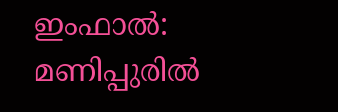ഇംഫാൽ: മണിപ്പുരിൽ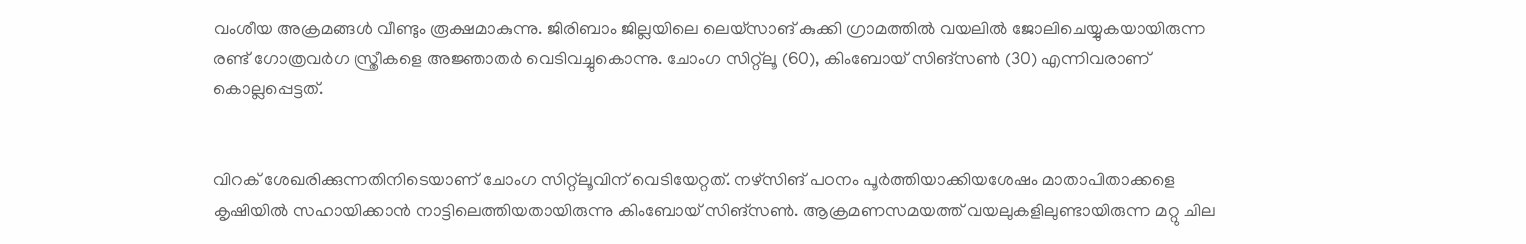വംശീയ അക്രമങ്ങൾ വീണ്ടും രൂക്ഷമാകുന്നു. ജിരിബാം ജില്ലയിലെ ലെയ്‌സാങ് കുക്കി ഗ്രാമത്തിൽ വയലിൽ ജോലിചെയ്യുകയായിരുന്ന രണ്ട് ഗോത്രവർഗ സ്ത്രീകളെ അജ്ഞാതർ വെടിവച്ചുകൊന്നു. ചോംഗ സിറ്റ്‌ലൂ (60), കിംബോയ് സിങ്‌സൺ (30) എന്നിവരാണ് കൊല്ലപ്പെട്ടത്.


വിറക് ശേഖരിക്കുന്നതിനിടെയാണ് ചോംഗ സിറ്റ്‌ലൂവിന് വെടിയേറ്റത്. നഴ്‌സിങ് പഠനം പൂർത്തിയാക്കിയശേഷം മാതാപിതാക്കളെ കൃഷിയിൽ സഹായിക്കാൻ നാട്ടിലെത്തിയതായിരുന്നു കിംബോയ് സിങ്‌സൺ. ആക്രമണസമയത്ത് വയലുകളിലുണ്ടായിരുന്ന മറ്റു ചില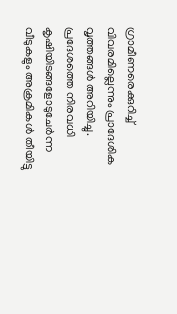ഗ്രാമീണരെക്കുറിച്ച് വിവരമില്ലെന്നും പ്രാദേശിക വൃത്തങ്ങൾ അറിയിച്ചു. പ്രദേശത്തെ നിരവധി കൃഷിയിടങ്ങളോടുചേർന്ന വീടുകളും അക്രമികൾ തീയിട്ടു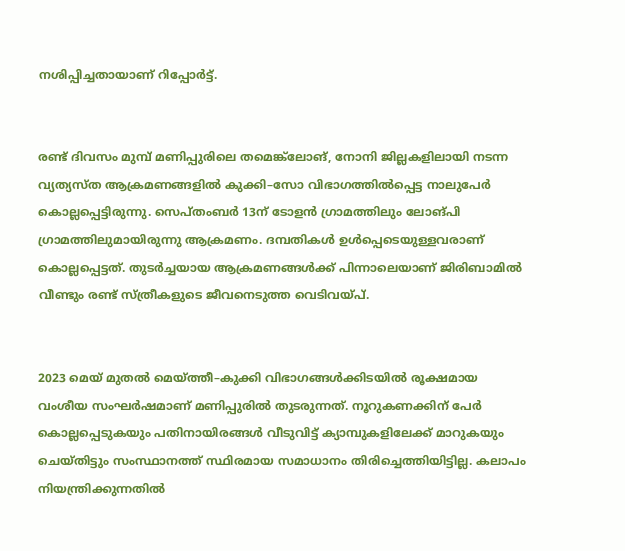നശിപ്പിച്ചതായാണ് റിപ്പോർട്ട്.


രണ്ട് ദിവസം മുമ്പ് മണിപ്പുരിലെ തമെങ്ക്‌ലോങ്, നോനി ജില്ലകളിലായി നടന്ന വ്യത്യസ്ത ആക്രമണങ്ങളിൽ കുക്കി–സോ വിഭാഗത്തിൽപ്പെട്ട നാലുപേർ കൊല്ലപ്പെട്ടിരുന്നു. സെപ്തംബർ 13ന് ടോളൻ ഗ്രാമത്തിലും ലോങ്പി ഗ്രാമത്തിലുമായിരുന്നു ആക്രമണം. ദമ്പതികൾ ഉൾപ്പെടെയുള്ളവരാണ് കൊല്ലപ്പെട്ടത്. തുടർച്ചയായ ആക്രമണങ്ങൾക്ക് പിന്നാലെയാണ് ജിരിബാമിൽ വീണ്ടും രണ്ട് സ്ത്രീകളുടെ ജീവനെടുത്ത വെടിവയ്പ്.


2023 മെയ് മുതൽ മെയ്‌ത്തീ–കുക്കി വിഭാഗങ്ങൾക്കിടയിൽ രൂക്ഷമായ വംശീയ സംഘർഷമാണ് മണിപ്പുരിൽ തുടരുന്നത്. നൂറുകണക്കിന് പേർ കൊല്ലപ്പെടുകയും പതിനായിരങ്ങൾ വീടുവിട്ട് ക്യാമ്പുകളിലേക്ക് മാറുകയും ചെയ്തിട്ടും സംസ്ഥാനത്ത് സ്ഥിരമായ സമാധാനം തിരിച്ചെത്തിയിട്ടില്ല. കലാപം നിയന്ത്രിക്കുന്നതിൽ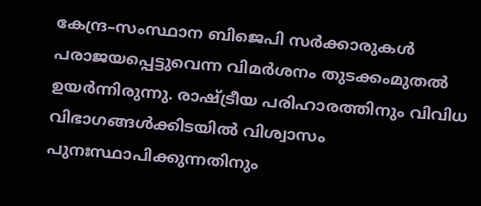കേന്ദ്ര–സംസ്ഥാന ബിജെപി സർക്കാരുകൾ പരാജയപ്പെട്ടുവെന്ന വിമർശനം തുടക്കംമുതൽ ഉയർന്നിരുന്നു. രാഷ്ട്രീയ പരിഹാരത്തിനും വിവിധ വിഭാഗങ്ങൾക്കിടയിൽ വിശ്വാസം പുനഃസ്ഥാപിക്കുന്നതിനും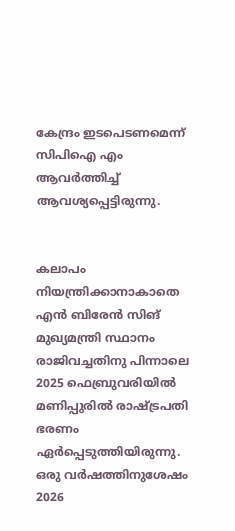കേന്ദ്രം ഇടപെടണമെന്ന് സിപിഐ എം ആവർത്തിച്ച് ആവശ്യപ്പെട്ടിരുന്നു.


കലാപം നിയന്ത്രിക്കാനാകാതെ എൻ ബിരേൻ സിങ് മുഖ്യമന്ത്രി സ്ഥാനം രാജിവച്ചതിനു പിന്നാലെ 2025 ഫെബ്രുവരിയിൽ മണിപ്പുരിൽ രാഷ്ട്രപതി ഭരണം ഏർപ്പെടുത്തിയിരുന്നു. ഒരു വർഷത്തിനുശേഷം 2026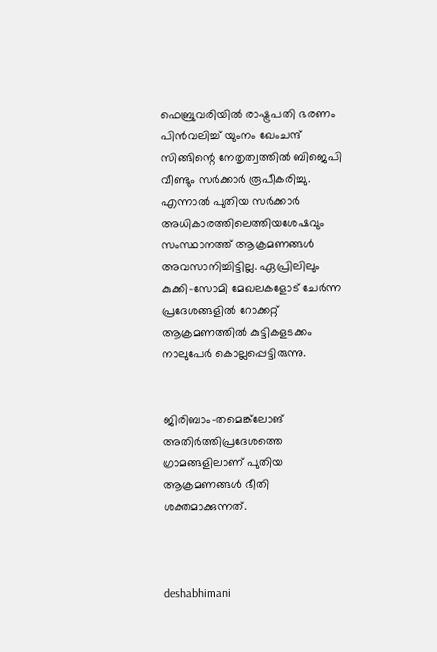ഫെബ്രുവരിയിൽ രാഷ്ട്രപതി ഭരണം പിൻവലിച്ച് യുംനം ഖേംചന്ദ് സിങ്ങിന്റെ നേതൃത്വത്തിൽ ബിജെപി വീണ്ടും സർക്കാർ രൂപീകരിച്ചു. എന്നാൽ പുതിയ സർക്കാർ അധികാരത്തിലെത്തിയശേഷവും സംസ്ഥാനത്ത് ആക്രമണങ്ങൾ അവസാനിച്ചിട്ടില്ല. ഏപ്രിലിലും കുക്കി–സോമി മേഖലകളോട് ചേർന്ന പ്രദേശങ്ങളിൽ റോക്കറ്റ് ആക്രമണത്തിൽ കുട്ടികളടക്കം നാലുപേർ കൊല്ലപ്പെട്ടിരുന്നു.


ജിരിബാം–തമെങ്ക്‌ലോങ് അതിർത്തിപ്രദേശത്തെ ഗ്രാമങ്ങളിലാണ് പുതിയ ആക്രമണങ്ങൾ ഭീതി ശക്തമാക്കുന്നത്.



deshabhimani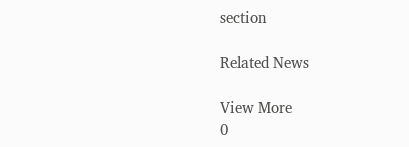section

Related News

View More
0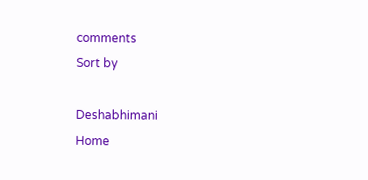comments
Sort by

Deshabhimani
Home